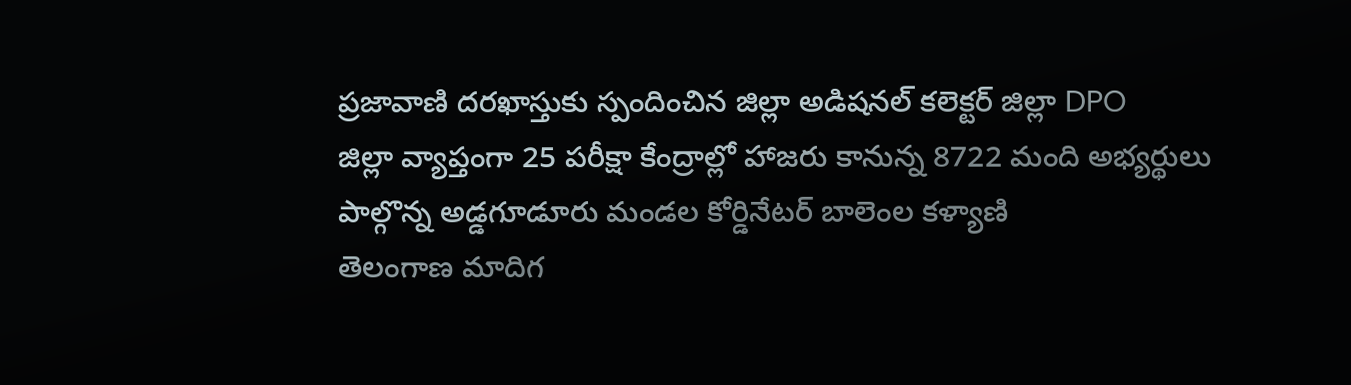ప్రజావాణి దరఖాస్తుకు స్పందించిన జిల్లా అడిషనల్ కలెక్టర్ జిల్లా DPO
జిల్లా వ్యాప్తంగా 25 పరీక్షా కేంద్రాల్లో హాజరు కానున్న 8722 మంది అభ్యర్థులు
పాల్గొన్న అడ్డగూడూరు మండల కోర్డినేటర్ బాలెంల కళ్యాణి
తెలంగాణ మాదిగ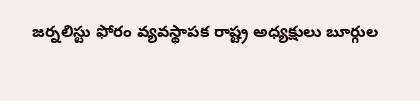జర్నలిస్టు ఫోరం వ్యవస్థాపక రాష్ట్ర అధ్యక్షులు బూర్గుల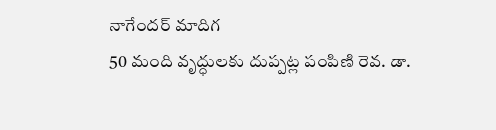నాగేందర్ మాదిగ
50 మంది వృద్ధులకు దుప్పట్ల పంపిణి రెవ. డా.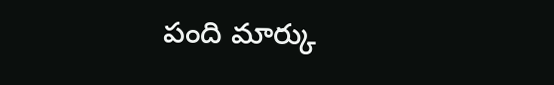పంది మార్కు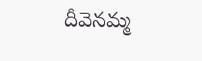దీవెనమ్మ